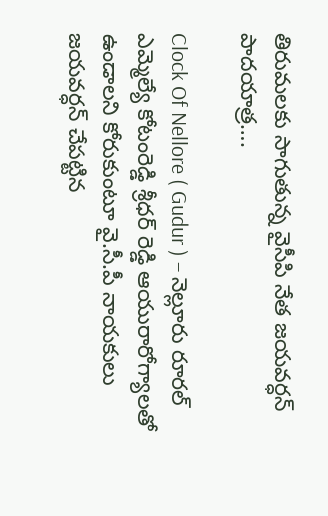తిరుమలకు సాగుతున్న వైసీపి నేత జయవర్ధన్ పాదయాత్ర….

Clock Of Nellore ( Gudur ) – నెల్లూరు రూరల్ ఎమ్మెల్యే కోటంరెడ్డి శ్రీధర్ రెడ్డి ఆయురారోగ్యాలతో ఉండాలని కోరుకుంటూ వై.సీ.పీ నాయకులు జయవర్ధన్ చేపట్టిన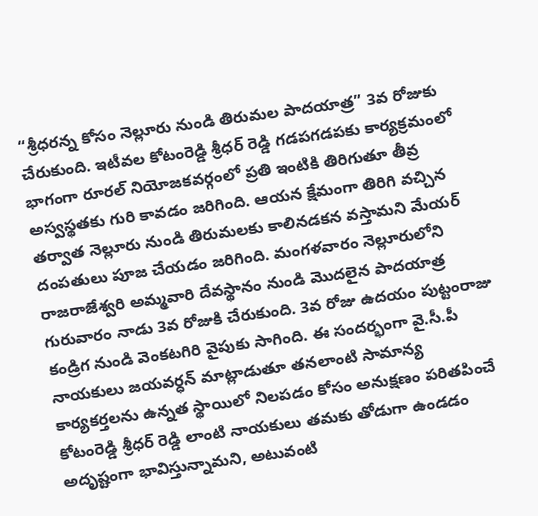“శ్రీధరన్న కోసం నెల్లూరు నుండి తిరుమల పాదయాత్ర” 3వ రోజుకు చేరుకుంది. ఇటీవల కోటంరెడ్డి శ్రీధర్ రెడ్డి గడపగడపకు కార్యక్రమంలో భాగంగా రూరల్ నియోజకవర్గంలో ప్రతి ఇంటికి తిరిగుతూ తీవ్ర అస్వస్థతకు గురి కావడం జరిగింది. ఆయన క్షేమంగా తిరిగి వచ్చిన తర్వాత నెల్లూరు నుండి తిరుమలకు కాలినడకన వస్తామని మేయర్ దంపతులు పూజ చేయడం జరిగింది. మంగళవారం నెల్లూరులోని రాజరాజేశ్వరి అమ్మవారి దేవస్థానం నుండి మొదలైన పాదయాత్ర గురువారం నాడు 3వ రోజుకి చేరుకుంది. 3వ రోజు ఉదయం పుట్టంరాజు కండ్రిగ నుండి వెంకటగిరి వైపుకు సాగింది. ఈ సందర్భంగా వై.సీ.పీ నాయకులు జయవర్ధన్ మాట్లాడుతూ తనలాంటి సామాన్య కార్యకర్తలను ఉన్నత స్థాయిలో నిలపడం కోసం అనుక్షణం పరితపించే కోటంరెడ్డి శ్రీధర్ రెడ్డి లాంటి నాయకులు తమకు తోడుగా ఉండడం అదృష్టంగా భావిస్తున్నామని, అటువంటి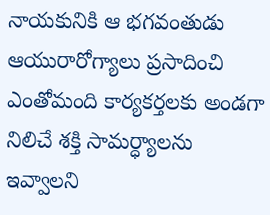నాయకునికి ఆ భగవంతుడు ఆయురారోగ్యాలు ప్రసాదించి ఎంతోమంది కార్యకర్తలకు అండగా నిలిచే శక్తి సామర్ధ్యాలను ఇవ్వాలని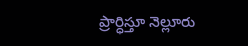ప్రార్ధిస్తూ నెల్లూరు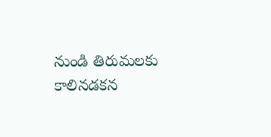నుండి తిరుమలకు కాలినడకన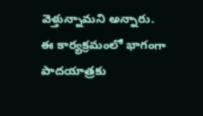వెళ్తున్నామని అన్నారు. ఈ కార్యక్రమంలో భాగంగా పాదయాత్రకు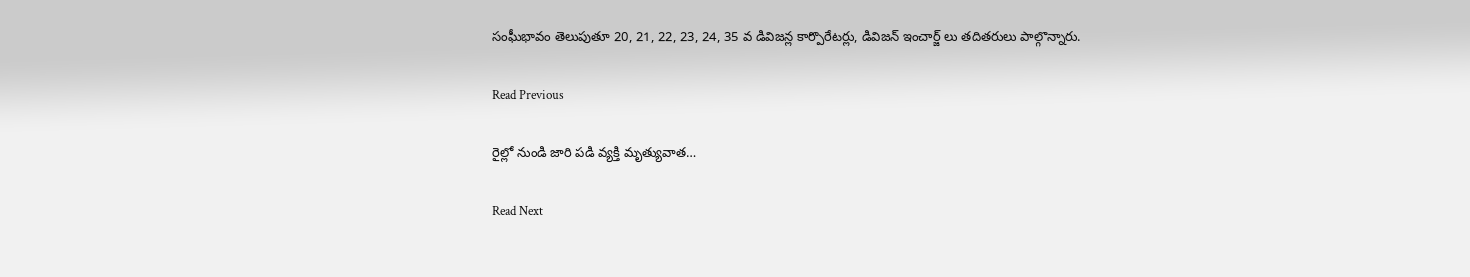సంఘీభావం తెలుపుతూ 20, 21, 22, 23, 24, 35 వ డివిజన్ల కార్పొరేటర్లు, డివిజన్ ఇంచార్జ్ లు తదితరులు పాల్గొన్నారు.

Read Previous

రైల్లో నుండి జారి పడి వ్యక్తి మృత్యువాత…

Read Next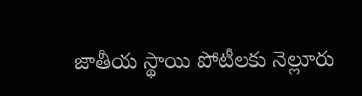జాతీయ స్థాయి పోటీలకు నెల్లూరు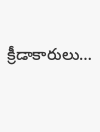క్రీడాకారులు…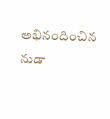అభినందించిన నుడా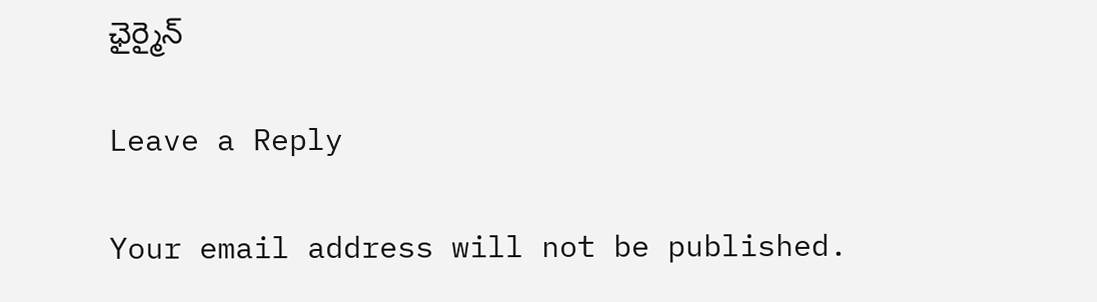ఛైర్మైన్

Leave a Reply

Your email address will not be published.